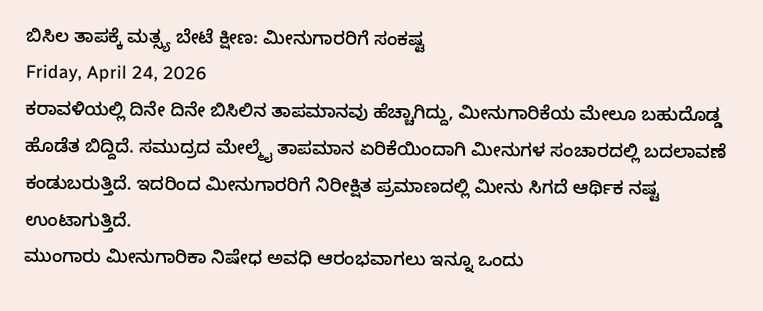ಬಿಸಿಲ ತಾಪಕ್ಕೆ ಮತ್ಸ್ಯ ಬೇಟೆ ಕ್ಷೀಣ: ಮೀನುಗಾರರಿಗೆ ಸಂಕಷ್ಟ
Friday, April 24, 2026
ಕರಾವಳಿಯಲ್ಲಿ ದಿನೇ ದಿನೇ ಬಿಸಿಲಿನ ತಾಪಮಾನವು ಹೆಚ್ಚಾಗಿದ್ದು, ಮೀನುಗಾರಿಕೆಯ ಮೇಲೂ ಬಹುದೊಡ್ಡ ಹೊಡೆತ ಬಿದ್ದಿದೆ. ಸಮುದ್ರದ ಮೇಲ್ಮೈ ತಾಪಮಾನ ಏರಿಕೆಯಿಂದಾಗಿ ಮೀನುಗಳ ಸಂಚಾರದಲ್ಲಿ ಬದಲಾವಣೆ ಕಂಡುಬರುತ್ತಿದೆ. ಇದರಿಂದ ಮೀನುಗಾರರಿಗೆ ನಿರೀಕ್ಷಿತ ಪ್ರಮಾಣದಲ್ಲಿ ಮೀನು ಸಿಗದೆ ಆರ್ಥಿಕ ನಷ್ಟ ಉಂಟಾಗುತ್ತಿದೆ.
ಮುಂಗಾರು ಮೀನುಗಾರಿಕಾ ನಿಷೇಧ ಅವಧಿ ಆರಂಭವಾಗಲು ಇನ್ನೂ ಒಂದು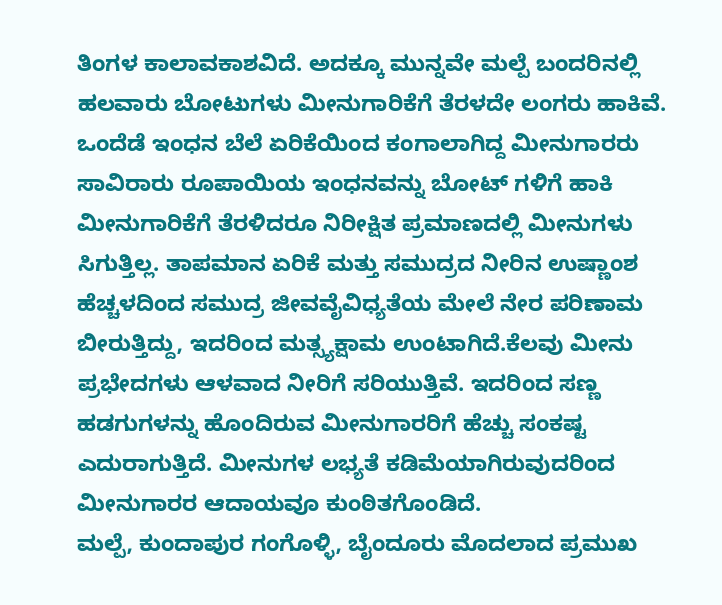ತಿಂಗಳ ಕಾಲಾವಕಾಶವಿದೆ. ಅದಕ್ಕೂ ಮುನ್ನವೇ ಮಲ್ಪೆ ಬಂದರಿನಲ್ಲಿ ಹಲವಾರು ಬೋಟುಗಳು ಮೀನುಗಾರಿಕೆಗೆ ತೆರಳದೇ ಲಂಗರು ಹಾಕಿವೆ. ಒಂದೆಡೆ ಇಂಧನ ಬೆಲೆ ಏರಿಕೆಯಿಂದ ಕಂಗಾಲಾಗಿದ್ದ ಮೀನುಗಾರರು ಸಾವಿರಾರು ರೂಪಾಯಿಯ ಇಂಧನವನ್ನು ಬೋಟ್ ಗಳಿಗೆ ಹಾಕಿ ಮೀನುಗಾರಿಕೆಗೆ ತೆರಳಿದರೂ ನಿರೀಕ್ಷಿತ ಪ್ರಮಾಣದಲ್ಲಿ ಮೀನುಗಳು ಸಿಗುತ್ತಿಲ್ಲ. ತಾಪಮಾನ ಏರಿಕೆ ಮತ್ತು ಸಮುದ್ರದ ನೀರಿನ ಉಷ್ಣಾಂಶ ಹೆಚ್ಚಳದಿಂದ ಸಮುದ್ರ ಜೀವವೈವಿಧ್ಯತೆಯ ಮೇಲೆ ನೇರ ಪರಿಣಾಮ ಬೀರುತ್ತಿದ್ದು, ಇದರಿಂದ ಮತ್ಸ್ಯಕ್ಷಾಮ ಉಂಟಾಗಿದೆ.ಕೆಲವು ಮೀನು ಪ್ರಭೇದಗಳು ಆಳವಾದ ನೀರಿಗೆ ಸರಿಯುತ್ತಿವೆ. ಇದರಿಂದ ಸಣ್ಣ ಹಡಗುಗಳನ್ನು ಹೊಂದಿರುವ ಮೀನುಗಾರರಿಗೆ ಹೆಚ್ಚು ಸಂಕಷ್ಟ ಎದುರಾಗುತ್ತಿದೆ. ಮೀನುಗಳ ಲಭ್ಯತೆ ಕಡಿಮೆಯಾಗಿರುವುದರಿಂದ ಮೀನುಗಾರರ ಆದಾಯವೂ ಕುಂಠಿತಗೊಂಡಿದೆ.
ಮಲ್ಪೆ, ಕುಂದಾಪುರ ಗಂಗೊಳ್ಳಿ, ಬೈಂದೂರು ಮೊದಲಾದ ಪ್ರಮುಖ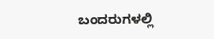ಬಂದರುಗಳಲ್ಲಿ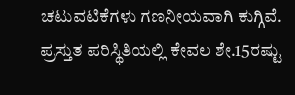ಚಟುವಟಿಕೆಗಳು ಗಣನೀಯವಾಗಿ ಕುಗ್ಗಿವೆ. ಪ್ರಸ್ತುತ ಪರಿಸ್ಥಿತಿಯಲ್ಲಿ ಕೇವಲ ಶೇ.15ರಷ್ಟು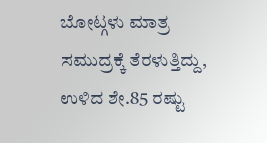ಬೋಟ್ಗಳು ಮಾತ್ರ ಸಮುದ್ರಕ್ಕೆ ತೆರಳುತ್ತಿದ್ದು, ಉಳಿದ ಶೇ.85 ರಷ್ಟು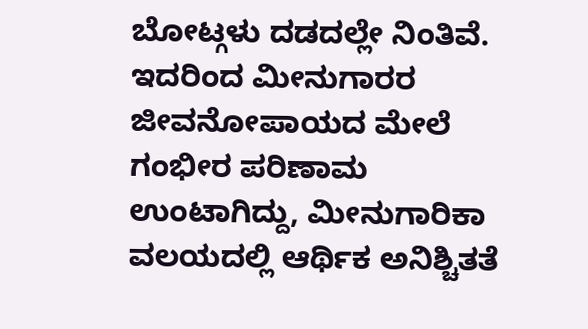ಬೋಟ್ಗಳು ದಡದಲ್ಲೇ ನಿಂತಿವೆ. ಇದರಿಂದ ಮೀನುಗಾರರ ಜೀವನೋಪಾಯದ ಮೇಲೆ ಗಂಭೀರ ಪರಿಣಾಮ ಉಂಟಾಗಿದ್ದು, ಮೀನುಗಾರಿಕಾ ವಲಯದಲ್ಲಿ ಆರ್ಥಿಕ ಅನಿಶ್ಚಿತತೆ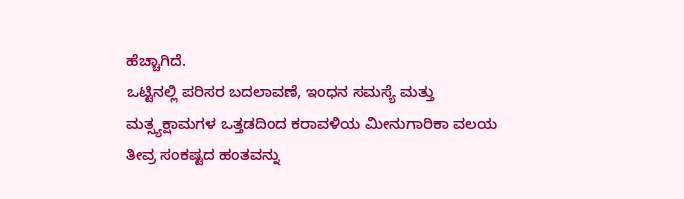ಹೆಚ್ಚಾಗಿದೆ.
ಒಟ್ಟಿನಲ್ಲಿ ಪರಿಸರ ಬದಲಾವಣೆ, ಇಂಧನ ಸಮಸ್ಯೆ ಮತ್ತು ಮತ್ಸ್ಯಕ್ಷಾಮಗಳ ಒತ್ತಡದಿಂದ ಕರಾವಳಿಯ ಮೀನುಗಾರಿಕಾ ವಲಯ ತೀವ್ರ ಸಂಕಷ್ಟದ ಹಂತವನ್ನು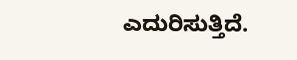ಎದುರಿಸುತ್ತಿದೆ.